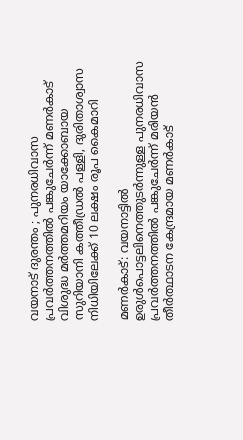വയനാട് ദുരന്തം ; പുനരധിവാസ പ്രവർത്തനത്തിൽ പങ്കുചേര്‍ന്ന് മണര്‍കാട് വിശുദ്ധ മര്‍ത്തമറിയം യാക്കോബായ സുറിയാനി കത്തീഡ്രൽ പള്ളി, ദുരിതാശ്വാസ നിധിയിലേക്ക് 10 ലക്ഷം രൂപ കൈമാറി

മണര്‍കാട്: വയനാട്ടില്‍ ഉരുള്‍പൊട്ടലിനെത്തുടര്‍ന്നുള്ള പുനരധിവാസ പ്രവർത്തനത്തിൽ പങ്കുചേര്‍ന്ന് മരിയന്‍ തീര്‍ത്ഥാടന കേന്ദ്രമായ മണര്‍കാട്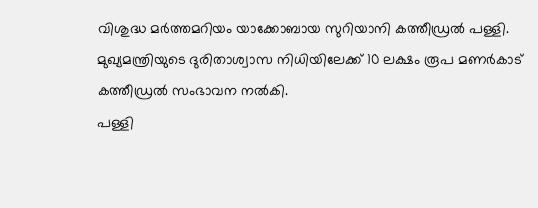വിശുദ്ധ മര്‍ത്തമറിയം യാക്കോബായ സുറിയാനി കത്തീഡ്രൽ പള്ളി.
മുഖ്യമന്ത്രിയുടെ ദുരിതാശ്വാസ നിധിയിലേക്ക് 10 ലക്ഷം രൂപ മണര്‍കാട് കത്തീഡ്രല്‍ സംഭാവന നല്‍കി.
പള്ളി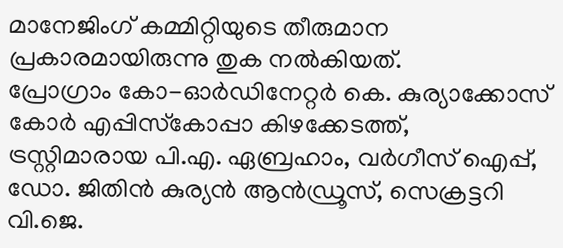മാനേജിംഗ് കമ്മിറ്റിയുടെ തീരുമാന പ്രകാരമായിരുന്നു തുക നല്‍കിയത്.
പ്രോഗ്രാം കോ-ഓർഡിനേറ്റര്‍ കെ. കുര്യാക്കോസ് കോര്‍ എപ്പിസ്‌കോപ്പാ കിഴക്കേടത്ത്, ട്രസ്റ്റിമാരായ പി.എ. ഏബ്രഹാം, വര്‍ഗീസ് ഐപ്പ്, ഡോ. ജിതിന്‍ കുര്യന്‍ ആന്‍ഡ്രൂസ്, സെക്രട്ടറി വി.ജെ.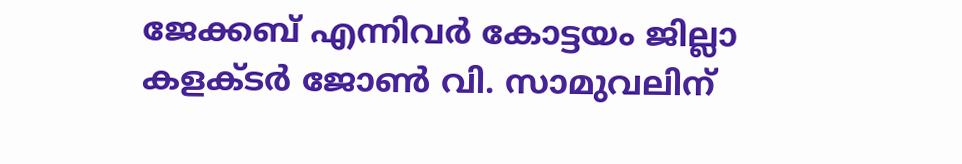ജേക്കബ് എന്നിവര്‍ കോട്ടയം ജില്ലാ കളക്ടര്‍ ജോണ്‍ വി. സാമുവലിന്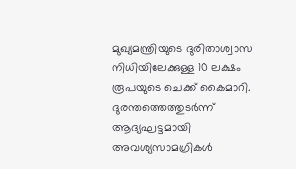മുഖ്യമന്ത്രിയുടെ ദുരിതാശ്വാസ നിധിയിലേക്കുള്ള 10 ലക്ഷം രൂപയുടെ ചെക്ക് കൈമാറി.
ദുരന്തത്തെത്തുടര്‍ന്ന് ആദ്യഘട്ടമായി അവശ്യസാമഗ്രികള്‍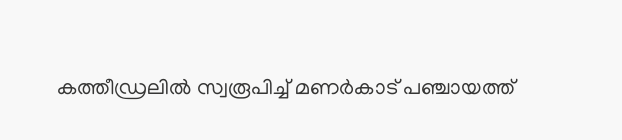കത്തീഡ്രലില്‍ സ്വരൂപിച്ച്‌ മണര്‍കാട് പഞ്ചായത്ത്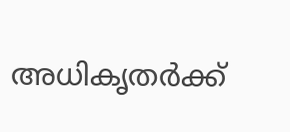അധികൃതര്‍ക്ക്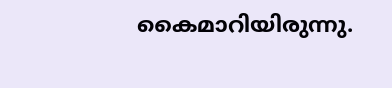കൈമാറിയിരുന്നു.